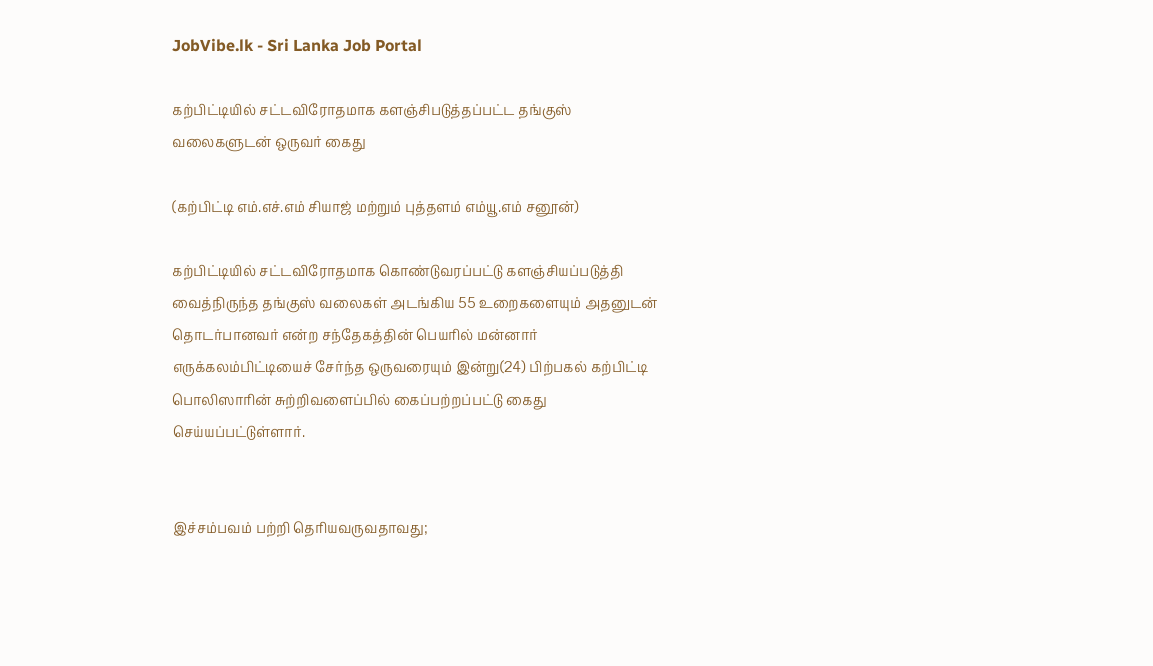JobVibe.lk - Sri Lanka Job Portal

கற்பிட்டியில் சட்டவிரோதமாக களஞ்சிபடுத்தப்பட்ட தங்குஸ் வலைகளுடன் ஒருவர் கைது

(கற்பிட்டி எம்.எச்.எம் சியாஜ் மற்றும் புத்தளம் எம்யூ.எம் சனூன்)

கற்பிட்டியில் சட்டவிரோதமாக கொண்டுவரப்பட்டு களஞ்சியப்படுத்தி வைத்நிருந்த தங்குஸ் வலைகள் அடங்கிய 55 உறைகளையும் அதனுடன் தொடர்பானவர் என்ற சந்தேகத்தின் பெயரில் மன்னார் எருக்கலம்பிட்டியைச் சேர்ந்த ஒருவரையும் இன்று(24) பிற்பகல் கற்பிட்டி பொலிஸாரின் சுற்றிவளைப்பில் கைப்பற்றப்பட்டு கைது செய்யப்பட்டுள்ளார்.


இச்சம்பவம் பற்றி தெரியவருவதாவது;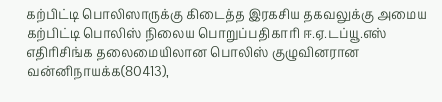கற்பிட்டி பொலிஸாருக்கு கிடைத்த இரகசிய தகவலுக்கு அமைய கற்பிட்டி பொலிஸ் நிலைய பொறுப்பதிகாரி ஈ.ஏ.டப்யூ.எஸ் எதிரிசிங்க தலைமையிலான பொலிஸ் குழுவினரான வன்னிநாயக்க(80413),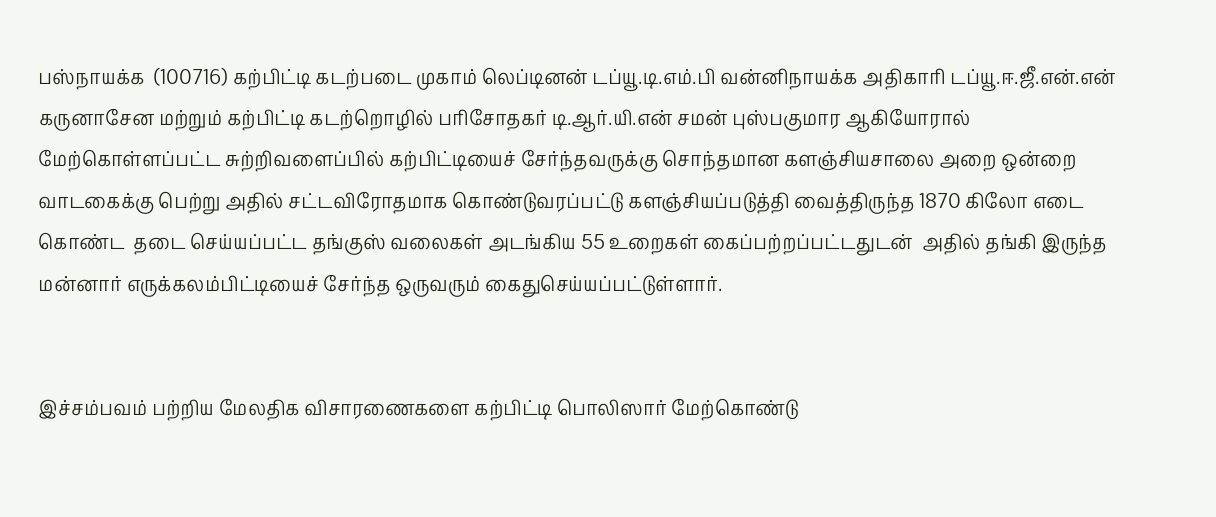பஸ்நாயக்க  (100716) கற்பிட்டி கடற்படை முகாம் லெப்டினன் டப்யூ.டி.எம்.பி வன்னிநாயக்க அதிகாரி டப்யூ.ஈ.ஜீ.என்.என் கருனாசேன மற்றும் கற்பிட்டி கடற்றொழில் பரிசோதகர் டி.ஆர்.யி.என் சமன் புஸ்பகுமார ஆகியோரால் மேற்கொள்ளப்பட்ட சுற்றிவளைப்பில் கற்பிட்டியைச் சேர்ந்தவருக்கு சொந்தமான களஞ்சியசாலை அறை ஒன்றை வாடகைக்கு பெற்று அதில் சட்டவிரோதமாக கொண்டுவரப்பட்டு களஞ்சியப்படுத்தி வைத்திருந்த 1870 கிலோ எடை கொண்ட  தடை செய்யப்பட்ட தங்குஸ் வலைகள் அடங்கிய 55 உறைகள் கைப்பற்றப்பட்டதுடன்  அதில் தங்கி இருந்த மன்னார் எருக்கலம்பிட்டியைச் சேர்ந்த ஒருவரும் கைதுசெய்யப்பட்டுள்ளார்.


இச்சம்பவம் பற்றிய மேலதிக விசாரணைகளை கற்பிட்டி பொலிஸார் மேற்கொண்டு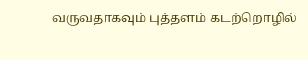வருவதாகவும் புத்தளம் கடற்றொழில்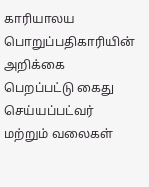காரியாலய பொறுப்பதிகாரியின் அறிக்கை பெறப்பட்டு கைது செய்யப்பட்வர் மற்றும் வலைகள்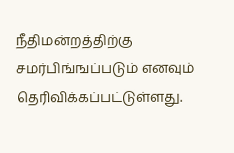நீதிமன்றத்திற்கு சமர்பிங்ஙப்படும் எனவும் தெரிவிக்கப்பட்டுள்ளது.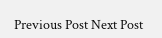Previous Post Next Post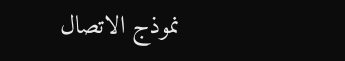نموذج الاتصال